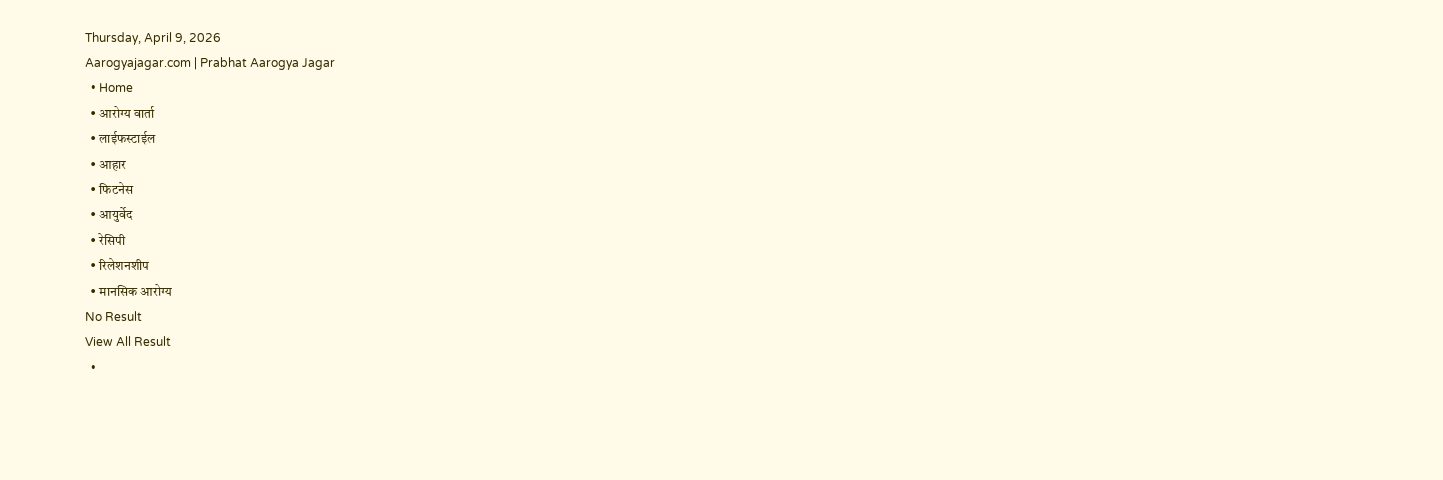Thursday, April 9, 2026
Aarogyajagar.com | Prabhat Aarogya Jagar
  • Home
  • आरोग्य वार्ता
  • लाईफस्टाईल
  • आहार
  • फिटनेस
  • आयुर्वेद
  • रेसिपी
  • रिलेशनशीप
  • मानसिक आरोग्य
No Result
View All Result
  •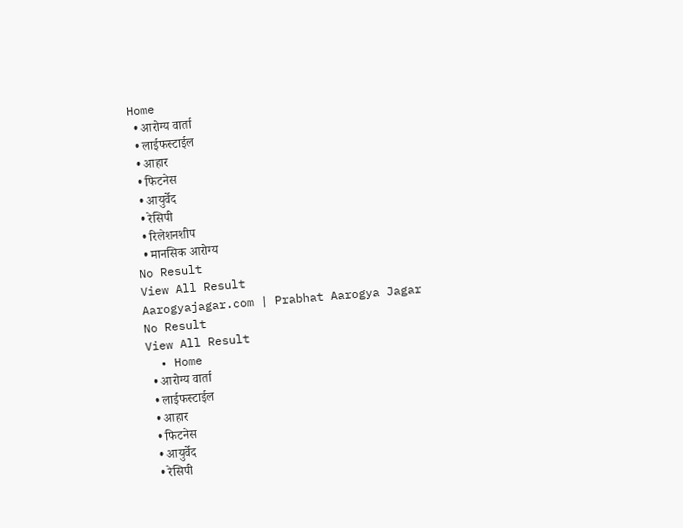Home
  • आरोग्य वार्ता
  • लाईफस्टाईल
  • आहार
  • फिटनेस
  • आयुर्वेद
  • रेसिपी
  • रिलेशनशीप
  • मानसिक आरोग्य
No Result
View All Result
Aarogyajagar.com | Prabhat Aarogya Jagar
No Result
View All Result
  • Home
  • आरोग्य वार्ता
  • लाईफस्टाईल
  • आहार
  • फिटनेस
  • आयुर्वेद
  • रेसिपी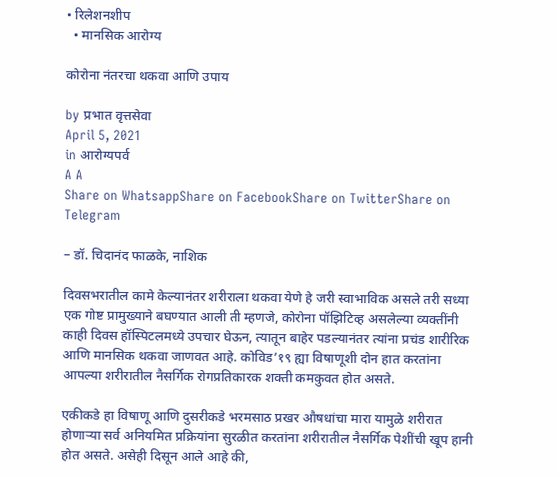• रिलेशनशीप
  • मानसिक आरोग्य

कोरोना नंतरचा थकवा आणि उपाय

by प्रभात वृत्तसेवा
April 5, 2021
in आरोग्यपर्व
A A
Share on WhatsappShare on FacebookShare on TwitterShare on Telegram

– डॉ. चिदानंद फाळके, नाशिक

दिवसभरातील कामे केल्यानंतर शरीराला थकवा येणे हे जरी स्वाभाविक असले तरी सध्या एक गोष्ट प्रामुख्याने बघण्यात आली ती म्हणजे, कोरोना पॉझिटिव्ह असलेल्या व्यक्तींनी काही दिवस हॉस्पिटलमध्ये उपचार घेऊन, त्यातून बाहेर पडल्यानंतर त्यांना प्रचंड शारीरिक आणि मानसिक थकवा जाणवत आहे. कोविड’१९ ह्या विषाणूशी दोन हात करतांना आपल्या शरीरातील नैसर्गिक रोगप्रतिकारक शक्ती कमकुवत होत असते.

एकीकडे हा विषाणू आणि दुसरीकडे भरमसाठ प्रखर औषधांचा मारा यामुळे शरीरात होणाऱ्या सर्व अनियमित प्रक्रियांना सुरळीत करतांना शरीरातील नैसर्गिक पेशींची खूप हानी होत असते. असेही दिसून आले आहे की,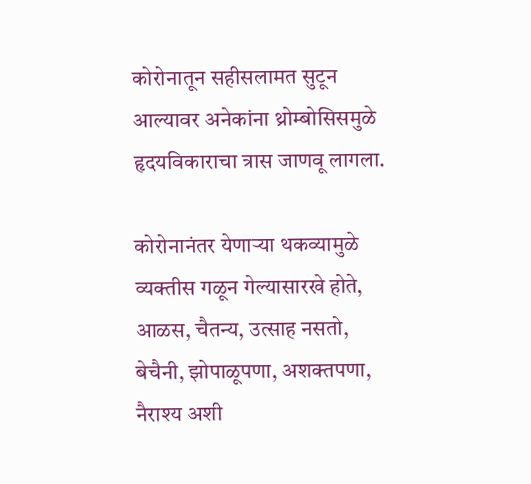कोरोनातून सहीसलामत सुटून आल्यावर अनेकांना थ्रोम्बोसिसमुळे हृदयविकाराचा त्रास जाणवू लागला.

कोरोनानंतर येणाऱ्या थकव्यामुळे व्यक्तीस गळून गेल्यासारखे होते, आळस, चैतन्य, उत्साह नसतो, बेचैनी, झोपाळूपणा, अशक्तपणा, नैराश्य अशी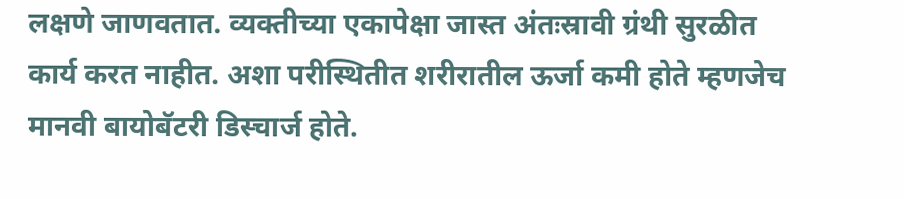लक्षणे जाणवतात. व्यक्तीच्या एकापेक्षा जास्त अंतःस्रावी ग्रंथी सुरळीत कार्य करत नाहीत. अशा परीस्थितीत शरीरातील ऊर्जा कमी होते म्हणजेच मानवी बायोबॅटरी डिस्चार्ज होते.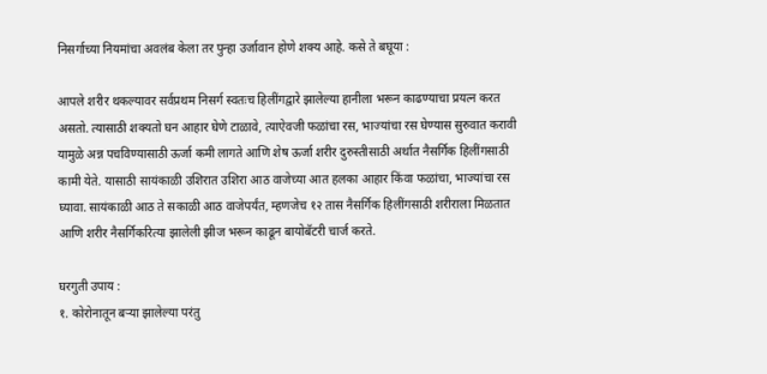निसर्गाच्या नियमांचा अवलंब केला तर पुन्हा उर्जावान होणे शक्य आहे. कसे ते बघूया :

आपले शरीर थकल्यावर सर्वप्रथम निसर्ग स्वतःच हिलींगद्वारे झालेल्या हानीला भरून काढण्याचा प्रयत्न करत असतो. त्यासाठी शक्यतो घन आहार घेणे टाळावे, त्याऐवजी फळांचा रस, भाज्यांचा रस घेण्यास सुरुवात करावी यामुळे अन्न पचविण्यासाठी ऊर्जा कमी लागते आणि शेष ऊर्जा शरीर दुरुस्तीसाठी अर्थात नैसर्गिक हिलींगसाठी कामी येते. यासाठी सायंकाळी उशिरात उशिरा आठ वाजेच्या आत हलका आहार किंवा फळांचा, भाज्यांचा रस घ्यावा. सायंकाळी आठ ते सकाळी आठ वाजेपर्यंत, म्हणजेच १२ तास नैसर्गिक हिलींगसाठी शरीराला मिळतात आणि शरीर नैसर्गिकरित्या झालेली झीज भरून काढून बायोबॅटरी चार्ज करते.

घरगुती उपाय :
१. कोरोनातून बऱ्या झालेल्या परंतु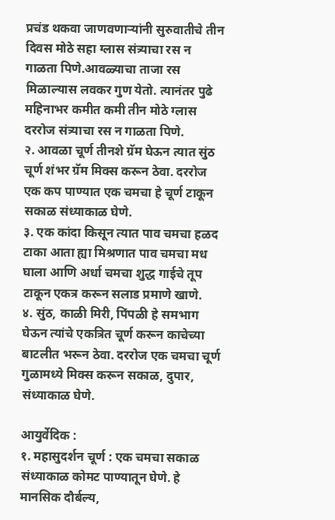प्रचंड थकवा जाणवणाऱ्यांनी सुरुवातीचे तीन दिवस मोठे सहा ग्लास संत्र्याचा रस न गाळता पिणे.आवळ्याचा ताजा रस मिळाल्यास लवकर गुण येतो. त्यानंतर पुढे महिनाभर कमीत कमी तीन मोठे ग्लास दररोज संत्र्याचा रस न गाळता पिणे.
२. आवळा चूर्ण तीनशे ग्रॅम घेऊन त्यात सुंठ चूर्ण शंभर ग्रॅम मिक्स करून ठेवा. दररोज एक कप पाण्यात एक चमचा हे चूर्ण टाकून सकाळ संध्याकाळ घेणे.
३. एक कांदा किसून त्यात पाव चमचा हळद टाका आता ह्या मिश्रणात पाव चमचा मध घाला आणि अर्धा चमचा शुद्ध गाईचे तूप टाकून एकत्र करून सलाड प्रमाणे खाणे.
४. सुंठ, काळी मिरी, पिंपळी हे समभाग घेऊन त्यांचे एकत्रित चूर्ण करून काचेच्या बाटलीत भरून ठेवा. दररोज एक चमचा चूर्ण गुळामध्ये मिक्स करून सकाळ, दुपार, संध्याकाळ घेणे.

आयुर्वेदिक :
१. महासुदर्शन चूर्ण : एक चमचा सकाळ संध्याकाळ कोमट पाण्यातून घेणे. हे मानसिक दौर्बल्य,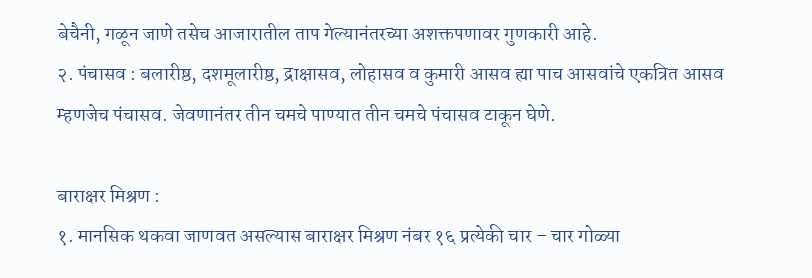बेचैनी, गळून जाणे तसेच आजारातील ताप गेल्यानंतरच्या अशक्तपणावर गुणकारी आहे.
२. पंचासव : बलारीष्ठ, दशमूलारीष्ठ, द्राक्षासव, लोहासव व कुमारी आसव ह्या पाच आसवांचे एकत्रित आसव म्हणजेच पंचासव. जेवणानंतर तीन चमचे पाण्यात तीन चमचे पंचासव टाकून घेणे.

बाराक्षर मिश्रण :
१. मानसिक थकवा जाणवत असल्यास बाराक्षर मिश्रण नंबर १६ प्रत्येकी चार – चार गोळ्या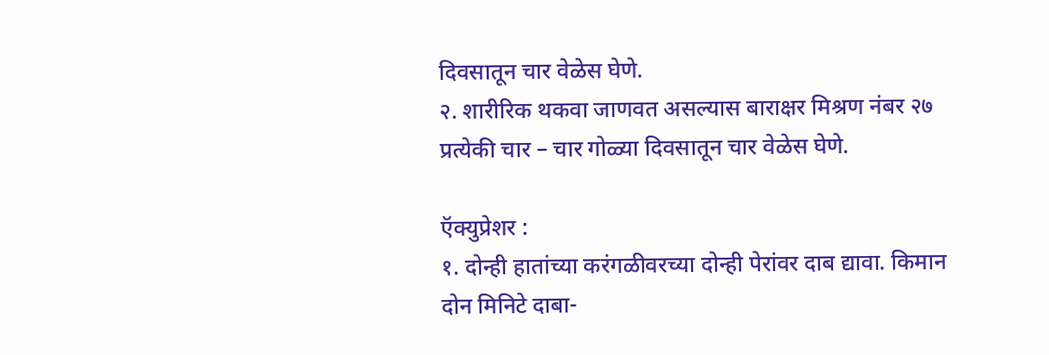दिवसातून चार वेळेस घेणे.
२. शारीरिक थकवा जाणवत असल्यास बाराक्षर मिश्रण नंबर २७ प्रत्येकी चार – चार गोळ्या दिवसातून चार वेळेस घेणे.

ऍक्युप्रेशर :
१. दोन्ही हातांच्या करंगळीवरच्या दोन्ही पेरांवर दाब द्यावा. किमान दोन मिनिटे दाबा-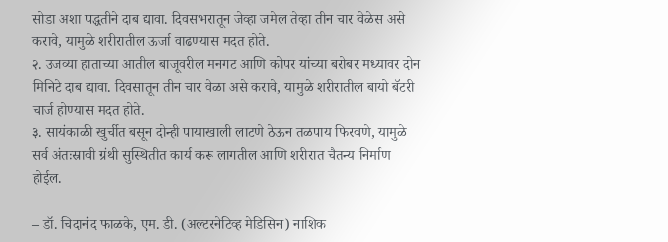सोडा अशा पद्धतीने दाब द्यावा. दिवसभरातून जेव्हा जमेल तेव्हा तीन चार वेळेस असे करावे, यामुळे शरीरातील ऊर्जा वाढण्यास मदत होते.
२. उजव्या हाताच्या आतील बाजूवरील मनगट आणि कोपर यांच्या बरोबर मध्यावर दोन मिनिटे दाब द्यावा. दिवसातून तीन चार वेळा असे करावे, यामुळे शरीरातील बायो बॅटरी चार्ज होण्यास मदत होते.
३. सायंकाळी खुर्चीत बसून दोन्ही पायाखाली लाटणे ठेऊन तळपाय फिरवणे, यामुळे सर्व अंतःस्रावी ग्रंथी सुस्थितीत कार्य करू लागतील आणि शरीरात चैतन्य निर्माण होईल.

– डॉ. चिदानंद फाळके, एम. डी. (अल्टरनेटिव्ह मेडिसिन) नाशिक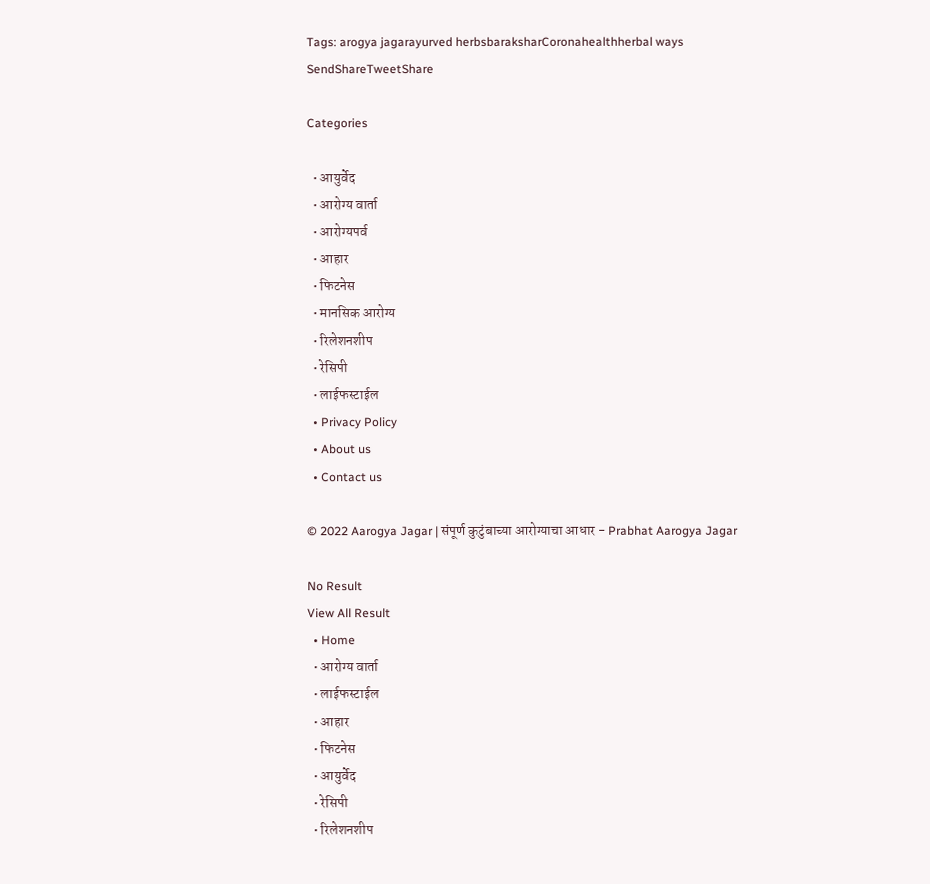Tags: arogya jagarayurved herbsbaraksharCoronahealthherbal ways
SendShareTweetShare

Categories

  • आयुर्वेद
  • आरोग्य वार्ता
  • आरोग्यपर्व
  • आहार
  • फिटनेस
  • मानसिक आरोग्य
  • रिलेशनशीप
  • रेसिपी
  • लाईफस्टाईल
  • Privacy Policy
  • About us
  • Contact us

© 2022 Aarogya Jagar | संपूर्ण कुटुंबाच्या आरोग्याचा आधार - Prabhat Aarogya Jagar

No Result
View All Result
  • Home
  • आरोग्य वार्ता
  • लाईफस्टाईल
  • आहार
  • फिटनेस
  • आयुर्वेद
  • रेसिपी
  • रिलेशनशीप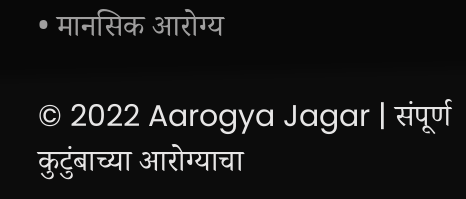• मानसिक आरोग्य

© 2022 Aarogya Jagar | संपूर्ण कुटुंबाच्या आरोग्याचा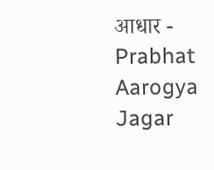आधार - Prabhat Aarogya Jagar